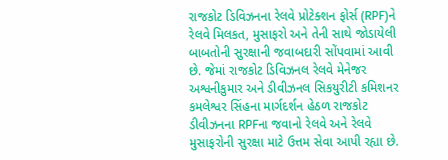રાજકોટ ડિવિઝનના રેલવે પ્રોટેક્શન ફોર્સ (RPF)ને રેલવે મિલકત, મુસાફરો અને તેની સાથે જોડાયેલી બાબતોની સુરક્ષાની જવાબદારી સોંપવામાં આવી છે. જેમાં રાજકોટ ડિવિઝનલ રેલવે મેનેજર અશ્વનીકુમાર અને ડીવીઝનલ સિકયુરીટી કમિશનર કમલેશ્વર સિંહના માર્ગદર્શન હેઠળ રાજકોટ ડીવીઝનના RPFના જવાનો રેલવે અને રેલવે મુસાફરોની સુરક્ષા માટે ઉત્તમ સેવા આપી રહ્યા છે.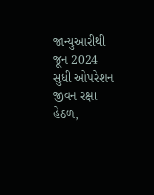જાન્યુઆરીથી જૂન 2024 સુધી ઓપરેશન જીવન રક્ષા હેઠળ,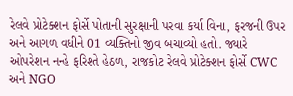રેલવે પ્રોટેક્શન ફોર્સે પોતાની સુરક્ષાની પરવા કર્યા વિના, ફરજની ઉપર અને આગળ વધીને 01 વ્યક્તિનો જીવ બચાવ્યો હતો. જ્યારે ઓપરેશન નન્હે ફરિશ્તે હેઠળ, રાજકોટ રેલવે પ્રોટેક્શન ફોર્સે CWC અને NGO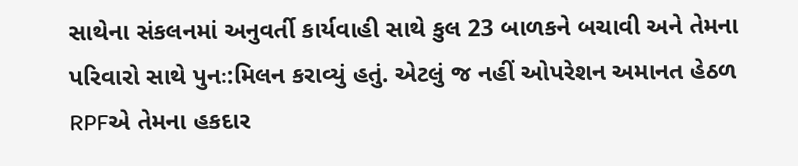સાથેના સંકલનમાં અનુવર્તી કાર્યવાહી સાથે કુલ 23 બાળકને બચાવી અને તેમના પરિવારો સાથે પુનઃ:મિલન કરાવ્યું હતું. એટલું જ નહીં ઓપરેશન અમાનત હેઠળ RPFએ તેમના હકદાર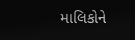માલિકોને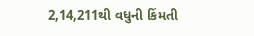2,14,211થી વધુની કિંમતી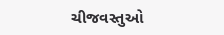ચીજવસ્તુઓ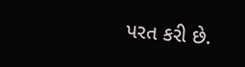પરત કરી છે.